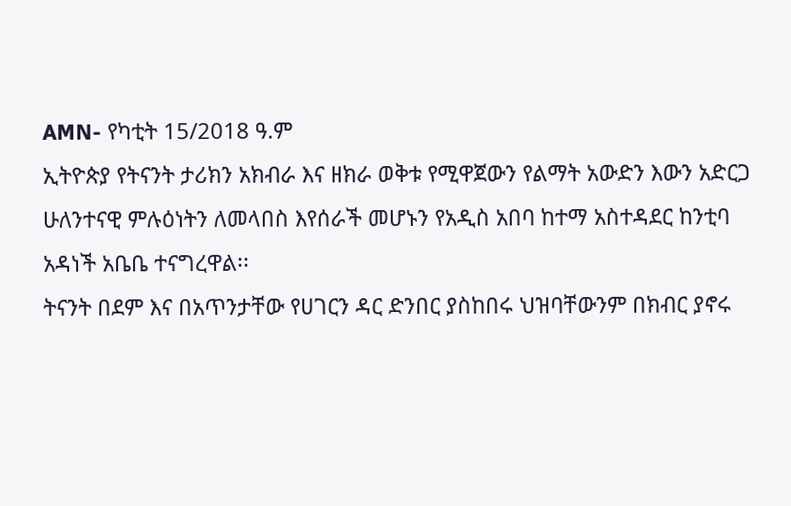AMN- የካቲት 15/2018 ዓ.ም
ኢትዮጵያ የትናንት ታሪክን አክብራ እና ዘክራ ወቅቱ የሚዋጀውን የልማት አውድን እውን አድርጋ ሁለንተናዊ ምሉዕነትን ለመላበስ እየሰራች መሆኑን የአዲስ አበባ ከተማ አስተዳደር ከንቲባ አዳነች አቤቤ ተናግረዋል፡፡
ትናንት በደም እና በአጥንታቸው የሀገርን ዳር ድንበር ያስከበሩ ህዝባቸውንም በክብር ያኖሩ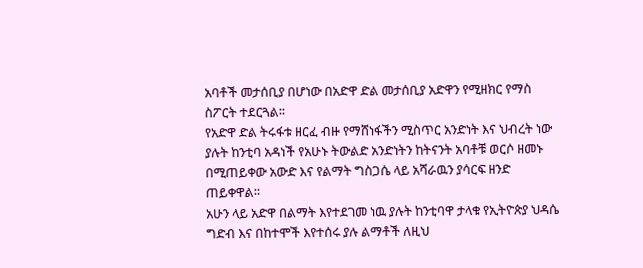አባቶች መታሰቢያ በሆነው በአድዋ ድል መታሰቢያ አድዋን የሚዘክር የማስ ስፖርት ተደርጓል፡፡
የአድዋ ድል ትሩፋቱ ዘርፈ ብዙ የማሸነፋችን ሚስጥር አንድነት እና ህብረት ነው ያሉት ከንቲባ አዳነች የአሁኑ ትውልድ አንድነትን ከትናንት አባቶቹ ወርሶ ዘመኑ በሚጠይቀው አውድ እና የልማት ግስጋሴ ላይ አሻራዉን ያሳርፍ ዘንድ ጠይቀዋል፡፡
አሁን ላይ አድዋ በልማት እየተደገመ ነዉ ያሉት ከንቲባዋ ታላቁ የኢትዮጵያ ህዳሴ ግድብ እና በከተሞች እየተሰሩ ያሉ ልማቶች ለዚህ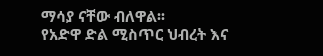ማሳያ ናቸው ብለዋል፡፡
የአድዋ ድል ሚስጥር ህብረት እና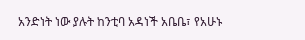አንድነት ነው ያሉት ከንቲባ አዳነች አቤቤ፣ የአሁኑ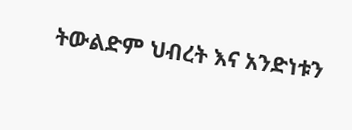ትውልድም ህብረት እና አንድነቱን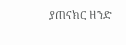ያጠናክር ዘንድ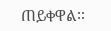ጠይቀዋል፡፡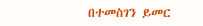በተመስገን ይመር